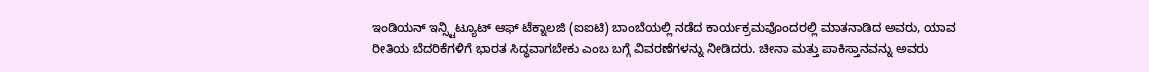ಇಂಡಿಯನ್ ಇನ್ಸ್ಟಿಟ್ಯೂಟ್ ಆಫ್ ಟೆಕ್ನಾಲಜಿ (ಐಐಟಿ) ಬಾಂಬೆಯಲ್ಲಿ ನಡೆದ ಕಾರ್ಯಕ್ರಮವೊಂದರಲ್ಲಿ ಮಾತನಾಡಿದ ಅವರು, ಯಾವ ರೀತಿಯ ಬೆದರಿಕೆಗಳಿಗೆ ಭಾರತ ಸಿದ್ಧವಾಗಬೇಕು ಎಂಬ ಬಗ್ಗೆ ವಿವರಣೆಗಳನ್ನು ನೀಡಿದರು. ಚೀನಾ ಮತ್ತು ಪಾಕಿಸ್ತಾನವನ್ನು ಅವರು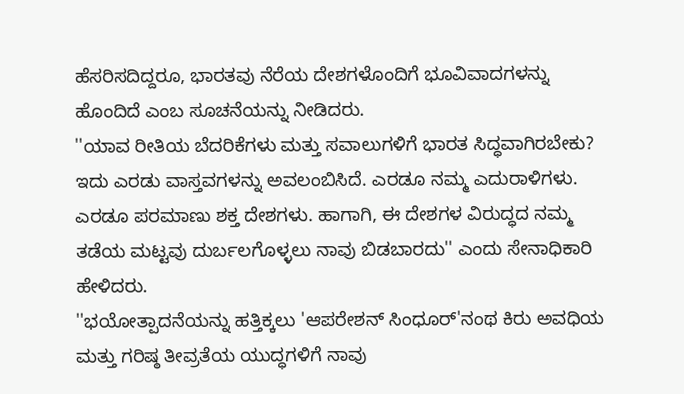ಹೆಸರಿಸದಿದ್ದರೂ, ಭಾರತವು ನೆರೆಯ ದೇಶಗಳೊಂದಿಗೆ ಭೂವಿವಾದಗಳನ್ನು ಹೊಂದಿದೆ ಎಂಬ ಸೂಚನೆಯನ್ನು ನೀಡಿದರು.
''ಯಾವ ರೀತಿಯ ಬೆದರಿಕೆಗಳು ಮತ್ತು ಸವಾಲುಗಳಿಗೆ ಭಾರತ ಸಿದ್ಧವಾಗಿರಬೇಕು? ಇದು ಎರಡು ವಾಸ್ತವಗಳನ್ನು ಅವಲಂಬಿಸಿದೆ. ಎರಡೂ ನಮ್ಮ ಎದುರಾಳಿಗಳು. ಎರಡೂ ಪರಮಾಣು ಶಕ್ತ ದೇಶಗಳು. ಹಾಗಾಗಿ, ಈ ದೇಶಗಳ ವಿರುದ್ಧದ ನಮ್ಮ ತಡೆಯ ಮಟ್ಟವು ದುರ್ಬಲಗೊಳ್ಳಲು ನಾವು ಬಿಡಬಾರದು'' ಎಂದು ಸೇನಾಧಿಕಾರಿ ಹೇಳಿದರು.
''ಭಯೋತ್ಪಾದನೆಯನ್ನು ಹತ್ತಿಕ್ಕಲು 'ಆಪರೇಶನ್ ಸಿಂಧೂರ್'ನಂಥ ಕಿರು ಅವಧಿಯ ಮತ್ತು ಗರಿಷ್ಠ ತೀವ್ರತೆಯ ಯುದ್ಧಗಳಿಗೆ ನಾವು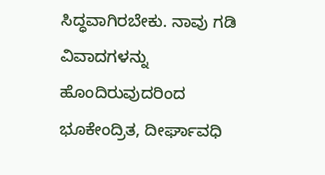ಸಿದ್ಧವಾಗಿರಬೇಕು. ನಾವು ಗಡಿ ವಿವಾದಗಳನ್ನು ಹೊಂದಿರುವುದರಿಂದ ಭೂಕೇಂದ್ರಿತ, ದೀರ್ಘಾವಧಿ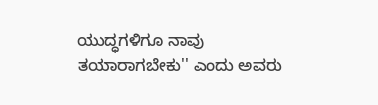ಯುದ್ಧಗಳಿಗೂ ನಾವು ತಯಾರಾಗಬೇಕು'' ಎಂದು ಅವರು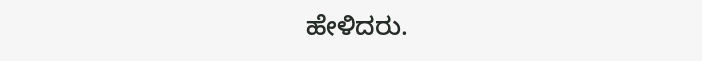ಹೇಳಿದರು.